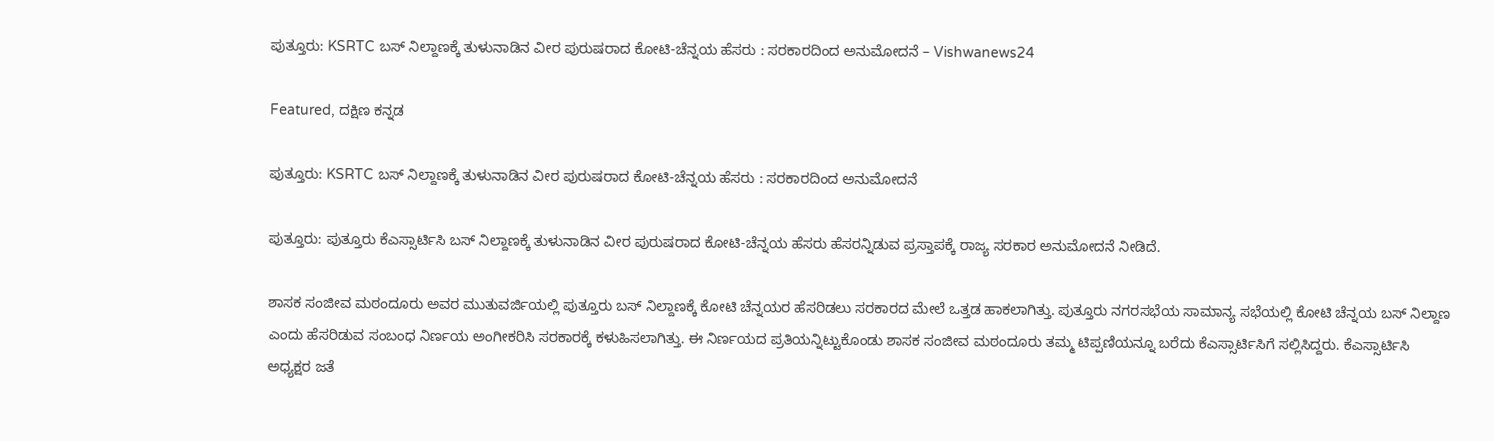ಪುತ್ತೂರು: KSRTC ಬಸ್‌ ನಿಲ್ದಾಣಕ್ಕೆ ತುಳುನಾಡಿನ ವೀರ ಪುರುಷರಾದ ಕೋಟಿ-ಚೆನ್ನಯ ಹೆಸರು : ಸರಕಾರದಿಂದ ಅನುಮೋದನೆ – Vishwanews24

Featured, ದಕ್ಷಿಣ ಕನ್ನಡ

ಪುತ್ತೂರು: KSRTC ಬಸ್‌ ನಿಲ್ದಾಣಕ್ಕೆ ತುಳುನಾಡಿನ ವೀರ ಪುರುಷರಾದ ಕೋಟಿ-ಚೆನ್ನಯ ಹೆಸರು : ಸರಕಾರದಿಂದ ಅನುಮೋದನೆ

ಪುತ್ತೂರು: ಪುತ್ತೂರು ಕೆಎಸ್ಸಾರ್ಟಿಸಿ ಬಸ್ ನಿಲ್ದಾಣಕ್ಕೆ ತುಳುನಾಡಿನ ವೀರ ಪುರುಷರಾದ ಕೋಟಿ-ಚೆನ್ನಯ ಹೆಸರು ಹೆಸರನ್ನಿಡುವ ಪ್ರಸ್ತಾಪಕ್ಕೆ ರಾಜ್ಯ ಸರಕಾರ ಅನುಮೋದನೆ ನೀಡಿದೆ.

ಶಾಸಕ ಸಂಜೀವ ಮಠಂದೂರು ಅವರ ಮುತುವರ್ಜಿಯಲ್ಲಿ ಪುತ್ತೂರು ಬಸ್‌ ನಿಲ್ದಾಣಕ್ಕೆ ಕೋಟಿ ಚೆನ್ನಯರ ಹೆಸರಿಡಲು ಸರಕಾರದ ಮೇಲೆ ಒತ್ತಡ ಹಾಕಲಾಗಿತ್ತು. ಪುತ್ತೂರು ನಗರಸಭೆಯ ಸಾಮಾನ್ಯ ಸಭೆಯಲ್ಲಿ ಕೋಟಿ ಚೆನ್ನಯ ಬಸ್‌ ನಿಲ್ದಾಣ ಎಂದು ಹೆಸರಿಡುವ ಸಂಬಂಧ ನಿರ್ಣಯ ಅಂಗೀಕರಿಸಿ ಸರಕಾರಕ್ಕೆ ಕಳುಹಿಸಲಾಗಿತ್ತು. ಈ ನಿರ್ಣಯದ ಪ್ರತಿಯನ್ನಿಟ್ಟುಕೊಂಡು ಶಾಸಕ ಸಂಜೀವ ಮಠಂದೂರು ತಮ್ಮ ಟಿಪ್ಪಣಿಯನ್ನೂ ಬರೆದು ಕೆಎಸ್ಸಾರ್ಟಿಸಿಗೆ ಸಲ್ಲಿಸಿದ್ದರು. ಕೆಎಸ್ಸಾರ್ಟಿಸಿ ಅಧ್ಯಕ್ಷರ ಜತೆ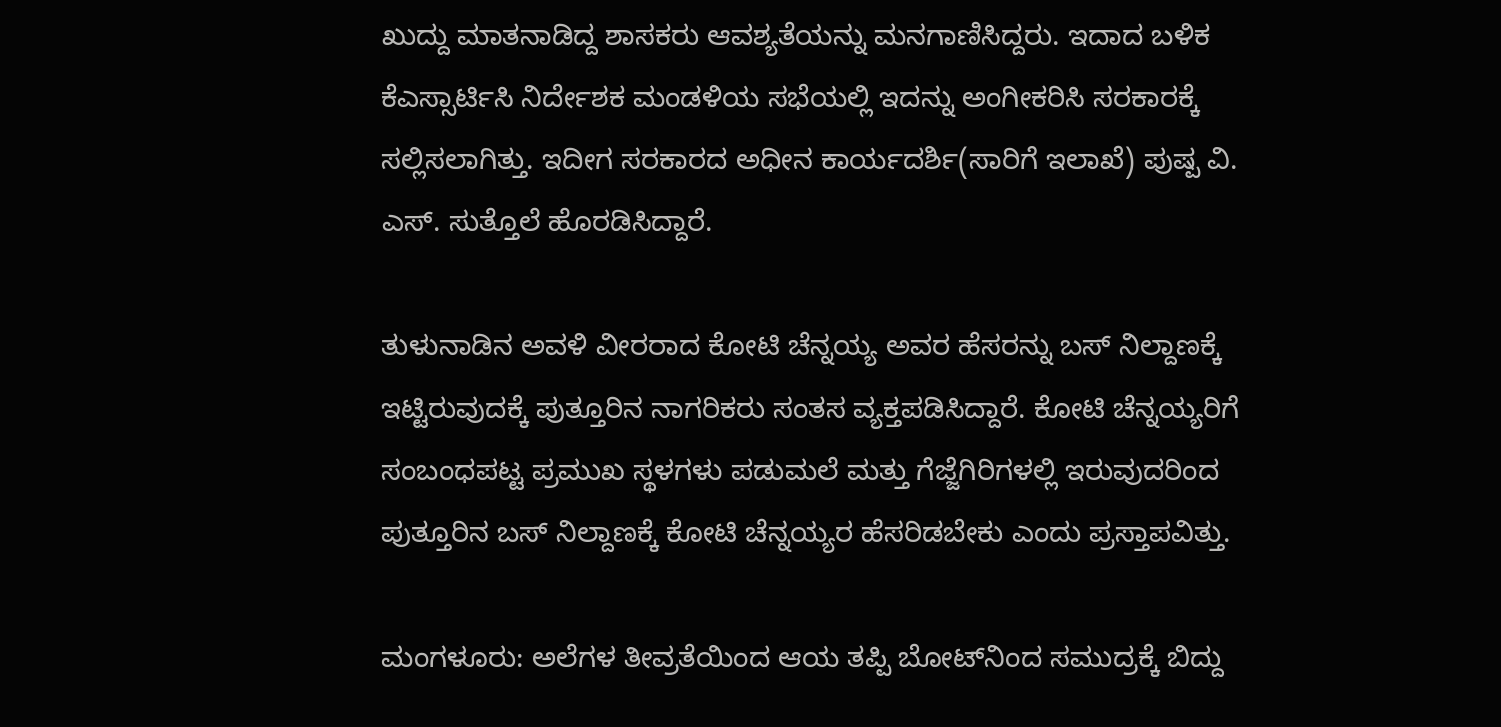ಖುದ್ದು ಮಾತನಾಡಿದ್ದ ಶಾಸಕರು ಆವಶ್ಯತೆಯನ್ನು ಮನಗಾಣಿಸಿದ್ದರು. ಇದಾದ ಬಳಿಕ ಕೆಎಸ್ಸಾರ್ಟಿಸಿ ನಿರ್ದೇಶಕ ಮಂಡಳಿಯ ಸಭೆಯಲ್ಲಿ ಇದನ್ನು ಅಂಗೀಕರಿಸಿ ಸರಕಾರಕ್ಕೆ ಸಲ್ಲಿಸಲಾಗಿತ್ತು. ಇದೀಗ ಸರಕಾರದ ಅಧೀನ ಕಾರ್ಯದರ್ಶಿ(ಸಾರಿಗೆ ಇಲಾಖೆ) ಪುಷ್ಪ ವಿ. ಎಸ್‌. ಸುತ್ತೊಲೆ ಹೊರಡಿಸಿದ್ದಾರೆ.

ತುಳುನಾಡಿನ ಅವಳಿ ವೀರರಾದ ಕೋಟಿ ಚೆನ್ನಯ್ಯ ಅವರ ಹೆಸರನ್ನು ಬಸ್‌ ನಿಲ್ದಾಣಕ್ಕೆ ಇಟ್ಟಿರುವುದಕ್ಕೆ ಪುತ್ತೂರಿನ ನಾಗರಿಕರು ಸಂತಸ ವ್ಯಕ್ತಪಡಿಸಿದ್ದಾರೆ. ಕೋಟಿ ಚೆನ್ನಯ್ಯರಿಗೆ ಸಂಬಂಧಪಟ್ಟ ಪ್ರಮುಖ ಸ್ಥಳಗಳು ಪಡುಮಲೆ ಮತ್ತು ಗೆಜ್ಜೆಗಿರಿಗಳಲ್ಲಿ ಇರುವುದರಿಂದ ಪುತ್ತೂರಿನ ಬಸ್‌ ನಿಲ್ದಾಣಕ್ಕೆ ಕೋಟಿ ಚೆನ್ನಯ್ಯರ ಹೆಸರಿಡಬೇಕು ಎಂದು ಪ್ರಸ್ತಾಪವಿತ್ತು.

ಮಂಗಳೂರು: ಅಲೆಗಳ ತೀವ್ರತೆಯಿಂದ ಆಯ ತಪ್ಪಿ ಬೋಟ್‌ನಿಂದ ಸಮುದ್ರಕ್ಕೆ ಬಿದ್ದು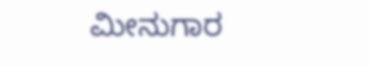ಮೀನುಗಾರ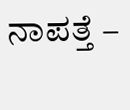ನಾಪತ್ತೆ –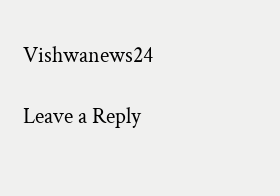Vishwanews24

Leave a Reply